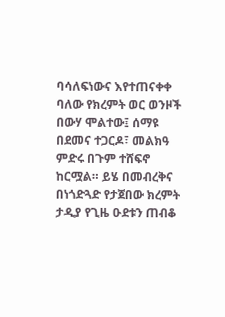ባሳለፍነውና እየተጠናቀቀ ባለው የክረምት ወር ወንዞች በውሃ ሞልተው፤ ሰማዩ በደመና ተጋርዶ፣ መልክዓ ምድሩ በጉም ተሸፍኖ ከርሟል። ይሄ በመብረቅና በነጎድጓድ የታጀበው ክረምት ታዲያ የጊዜ ዑደቱን ጠብቆ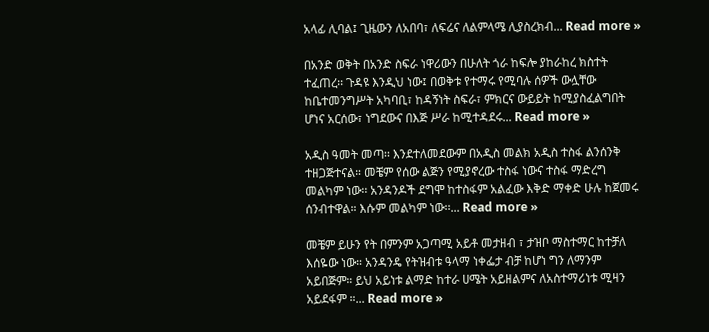አላፊ ሊባል፤ ጊዜውን ለአበባ፣ ለፍሬና ለልምላሜ ሊያስረክብ... Read more »

በአንድ ወቅት በአንድ ስፍራ ነዋሪውን በሁለት ጎራ ከፍሎ ያከራከረ ክስተት ተፈጠረ፡፡ ጉዳዩ እንዲህ ነው፤ በወቅቱ የተማሩ የሚባሉ ሰዎች ውሏቸው ከቤተመንግሥት አካባቢ፣ ከዳኝነት ስፍራ፣ ምክርና ውይይት ከሚያስፈልግበት ሆነና አርሰው፣ ነግደውና በእጅ ሥራ ከሚተዳደሩ... Read more »

አዲስ ዓመት መጣ፡፡ እንደተለመደውም በአዲስ መልክ አዲስ ተስፋ ልንሰንቅ ተዘጋጅተናል። መቼም የሰው ልጅን የሚያኖረው ተስፋ ነውና ተስፋ ማድረግ መልካም ነው፡፡ አንዳንዶች ደግሞ ከተስፋም አልፈው እቅድ ማቀድ ሁሉ ከጀመሩ ሰንብተዋል። እሱም መልካም ነው፡፡... Read more »

መቼም ይሁን የት በምንም አጋጣሚ አይቶ መታዘብ ፣ ታዝቦ ማስተማር ከተቻለ እሰዬው ነው። አንዳንዴ የትዝብቱ ዓላማ ነቀፌታ ብቻ ከሆነ ግን ለማንም አይበጅም። ይህ አይነቱ ልማድ ከተራ ሀሜት አይዘልምና ለአስተማሪነቱ ሚዛን አይደፋም ።... Read more »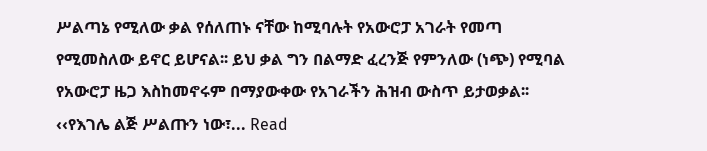ሥልጣኔ የሚለው ቃል የሰለጠኑ ናቸው ከሚባሉት የአውሮፓ አገራት የመጣ የሚመስለው ይኖር ይሆናል፡፡ ይህ ቃል ግን በልማድ ፈረንጅ የምንለው (ነጭ) የሚባል የአውሮፓ ዜጋ እስከመኖሩም በማያውቀው የአገራችን ሕዝብ ውስጥ ይታወቃል፡፡ ‹‹የእገሌ ልጅ ሥልጡን ነው፣... Read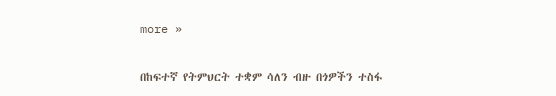more »

በከፍተኛ የትምህርት ተቋም ሳለን ብዙ በጎዎችን ተስፋ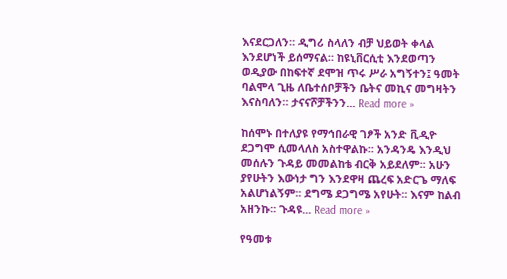እናደርጋለን። ዲግሪ ስላለን ብቻ ህይወት ቀላል እንደሆነች ይሰማናል። ከዩኒቨርሲቲ እንደወጣን ወዲያው በከፍተኛ ደሞዝ ጥሩ ሥራ አግኝተን፤ ዓመት ባልሞላ ጊዜ ለቤተሰቦቻችን ቤትና መኪና መግዛትን እናስባለን። ታናናሾቻችንን... Read more »

ከሰሞኑ በተለያዩ የማኅበራዊ ገፆች አንድ ቪዲዮ ደጋግሞ ሲመላለስ አስተዋልኩ፡፡ አንዳንዴ እንዲህ መሰሉን ጉዳይ መመልከቴ ብርቅ አይደለም፡፡ አሁን ያየሁትን እውነታ ግን እንደዋዛ ጨረፍ አድርጌ ማለፍ አልሆነልኝም፡፡ ደግሜ ደጋግሜ አየሁት፡፡ እናም ከልብ አዘንኩ፡፡ ጉዳዩ... Read more »

የዓመቱ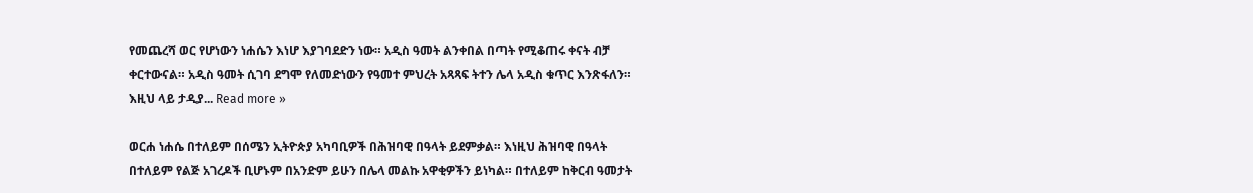የመጨረሻ ወር የሆነውን ነሐሴን እነሆ እያገባደድን ነው። አዲስ ዓመት ልንቀበል በጣት የሚቆጠሩ ቀናት ብቻ ቀርተውናል። አዲስ ዓመት ሲገባ ደግሞ የለመድነውን የዓመተ ምህረት አጻጻፍ ትተን ሌላ አዲስ ቁጥር እንጽፋለን። እዚህ ላይ ታዲያ... Read more »

ወርሐ ነሐሴ በተለይም በሰሜን ኢትዮጵያ አካባቢዎች በሕዝባዊ በዓላት ይደምቃል። እነዚህ ሕዝባዊ በዓላት በተለይም የልጅ አገረዶች ቢሆኑም በአንድም ይሁን በሌላ መልኩ አዋቂዎችን ይነካል። በተለይም ከቅርብ ዓመታት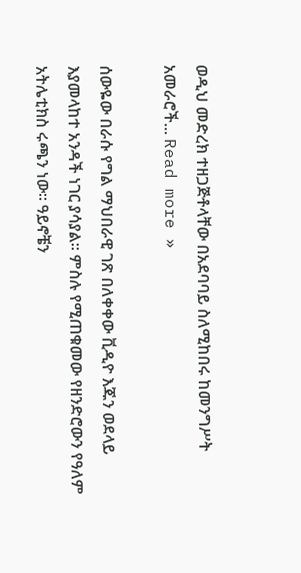ወዲህ መድረክ ተዘጋጅቶላቸው በአደባባይ ስለሚከበሩ ከመንግሥት አመራሮች... Read more »

ሰውዬው በራሱ የግል ማህበራዊ ገጽ በለቀቀው ቪዲዮ እጁን ወደላይ እያመላከተ አንዳች ነገር ያሳያል። ምስሉ የሚጠቁመው የዘንድሮውን የዓለም አትሌቲክስ ሩጫን ነው፡፡ ዓይኖቼን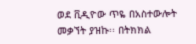ወደ ቪዲዮው ጥዬ በአስተውሎት መቃኘት ያዝኩ፡፡ በትክክል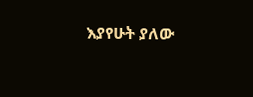እያየሁት ያለው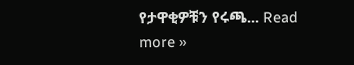የታዋቂዎቹን የሩጫ... Read more »